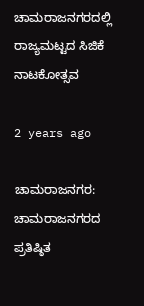ಚಾಮರಾಜನಗರದಲ್ಲಿ ರಾಜ್ಯಮಟ್ಟದ ಸಿಜಿಕೆ ನಾಟಕೋತ್ಸವ

2 years ago

ಚಾಮರಾಜನಗರ: ಚಾಮರಾಜನಗರದ ಪ್ರತಿಷ್ಠಿತ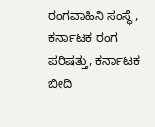ರಂಗವಾಹಿನಿ ಸಂಸ್ಥೆ , ಕರ್ನಾಟಕ ರಂಗ ಪರಿಷತ್ತು, ಕರ್ನಾಟಕ ಬೀದಿ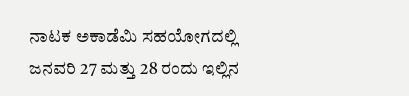ನಾಟಕ ಅಕಾಡೆಮಿ ಸಹಯೋಗದಲ್ಲಿ ಜನವರಿ 27 ಮತ್ತು 28 ರಂದು ಇಲ್ಲಿನ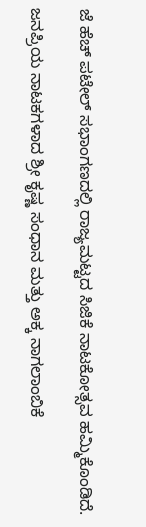ಜೆ ಹೆಚ್ ಪಟೇಲ್ ಸಭಾಂಗಣದಲ್ಲಿ ರಾಜ್ಯಮಟ್ಟದ ಸಿಜಿಕೆ ನಾಟಕೋತ್ಸವ ಹಮ್ಮಿಕೊಂಡಿದೆ.

ಜನಪ್ರಿಯ ನಾಟಕಗಳಾದ ಶ್ರೀ ಕೃಷ್ಣ ಸಂಧಾನ ಮತ್ತು ಅಕ್ಕ ನಾಗಲಾಂಬಿಕೆ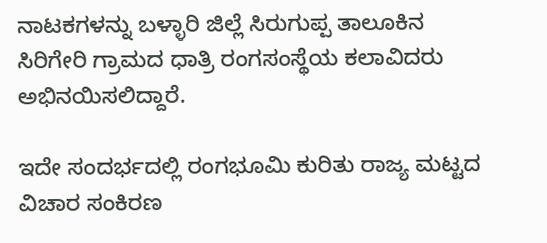ನಾಟಕಗಳನ್ನು ಬಳ್ಳಾರಿ ಜಿಲ್ಲೆ ಸಿರುಗುಪ್ಪ ತಾಲೂಕಿನ ಸಿರಿಗೇರಿ ಗ್ರಾಮದ ಧಾತ್ರಿ ರಂಗಸಂಸ್ಥೆಯ ಕಲಾವಿದರು ಅಭಿನಯಿಸಲಿದ್ದಾರೆ.

ಇದೇ ಸಂದರ್ಭದಲ್ಲಿ ರಂಗಭೂಮಿ ಕುರಿತು ರಾಜ್ಯ ಮಟ್ಟದ ವಿಚಾರ ಸಂಕಿರಣ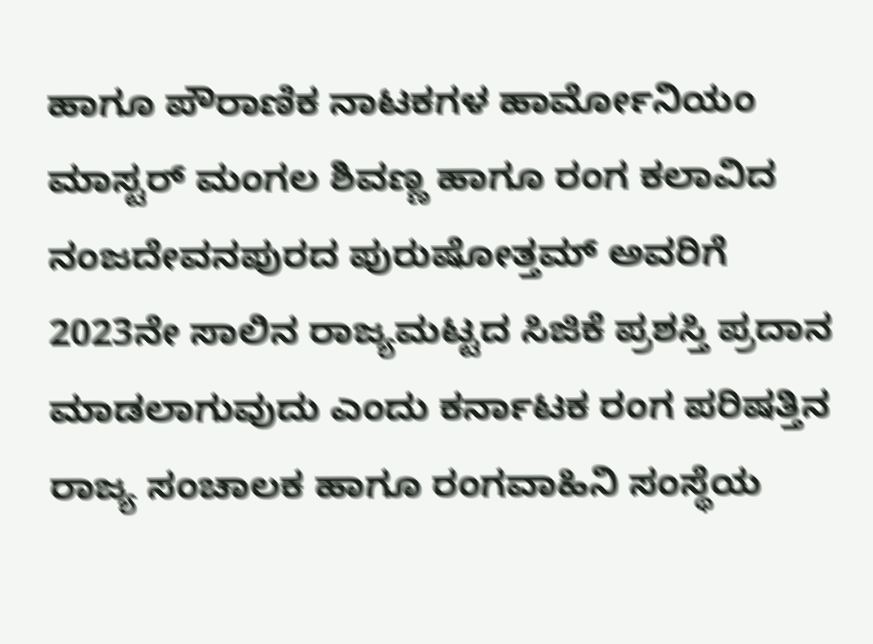ಹಾಗೂ ಪೌರಾಣಿಕ ನಾಟಕಗಳ ಹಾರ್ಮೋನಿಯಂ ಮಾಸ್ಟರ್ ಮಂಗಲ ಶಿವಣ್ಣ ಹಾಗೂ ರಂಗ ಕಲಾವಿದ ನಂಜದೇವನಪುರದ ಪುರುಷೋತ್ತಮ್ ಅವರಿಗೆ 2023ನೇ ಸಾಲಿನ ರಾಜ್ಯಮಟ್ಟದ ಸಿಜಿಕೆ ಪ್ರಶಸ್ತಿ ಪ್ರದಾನ ಮಾಡಲಾಗುವುದು ಎಂದು ಕರ್ನಾಟಕ ರಂಗ ಪರಿಷತ್ತಿನ ರಾಜ್ಯ ಸಂಚಾಲಕ ಹಾಗೂ ರಂಗವಾಹಿನಿ ಸಂಸ್ಥೆಯ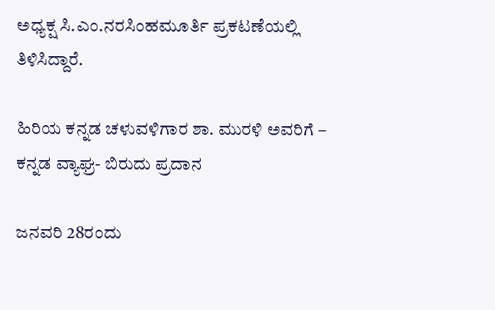ಅಧ್ಯಕ್ಷ ಸಿ.ಎಂ.ನರಸಿಂಹಮೂರ್ತಿ ಪ್ರಕಟಣೆಯಲ್ಲಿ ತಿಳಿಸಿದ್ದಾರೆ.

ಹಿರಿಯ ಕನ್ನಡ ಚಳುವಳಿಗಾರ ಶಾ. ಮುರಳಿ ಅವರಿಗೆ – ಕನ್ನಡ ವ್ಯಾಘ್ರ- ಬಿರುದು ಪ್ರದಾನ

ಜನವರಿ 28ರಂದು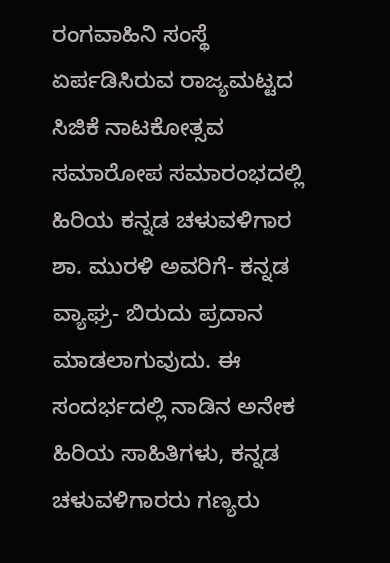ರಂಗವಾಹಿನಿ ಸಂಸ್ಥೆ ಏರ್ಪಡಿಸಿರುವ ರಾಜ್ಯಮಟ್ಟದ ಸಿಜಿಕೆ ನಾಟಕೋತ್ಸವ ಸಮಾರೋಪ ಸಮಾರಂಭದಲ್ಲಿ ಹಿರಿಯ ಕನ್ನಡ ಚಳುವಳಿಗಾರ ಶಾ. ಮುರಳಿ ಅವರಿಗೆ- ಕನ್ನಡ ವ್ಯಾಘ್ರ- ಬಿರುದು ಪ್ರದಾನ ಮಾಡಲಾಗುವುದು. ಈ ಸಂದರ್ಭದಲ್ಲಿ ನಾಡಿನ ಅನೇಕ ಹಿರಿಯ ಸಾಹಿತಿಗಳು, ಕನ್ನಡ ಚಳುವಳಿಗಾರರು ಗಣ್ಯರು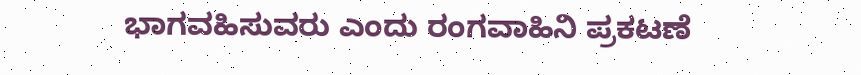ಭಾಗವಹಿಸುವರು ಎಂದು ರಂಗವಾಹಿನಿ ಪ್ರಕಟಣೆ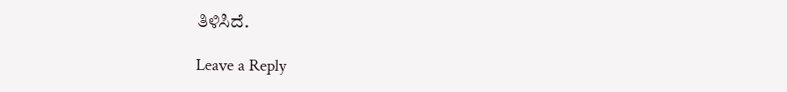ತಿಳಿಸಿದೆ.

Leave a Reply